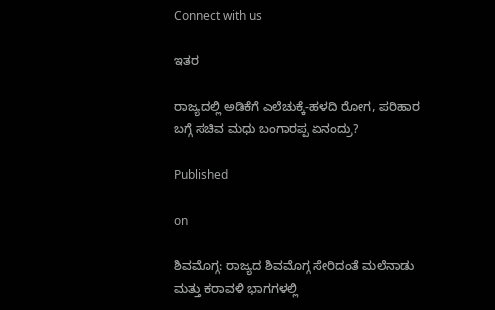Connect with us

ಇತರ

ರಾಜ್ಯದಲ್ಲಿ ಅಡಿಕೆಗೆ ಎಲೆಚುಕ್ಕೆ-ಹಳದಿ ರೋಗ, ಪರಿಹಾರ ಬಗ್ಗೆ ಸಚಿವ ಮಧು ಬಂಗಾರಪ್ಪ ಏನಂದ್ರು?

Published

on

ಶಿವಮೊಗ್ಗ: ರಾಜ್ಯದ ಶಿವಮೊಗ್ಗ ಸೇರಿದಂತೆ ಮಲೆನಾಡು ಮತ್ತು ಕರಾವಳಿ ಭಾಗಗಳಲ್ಲಿ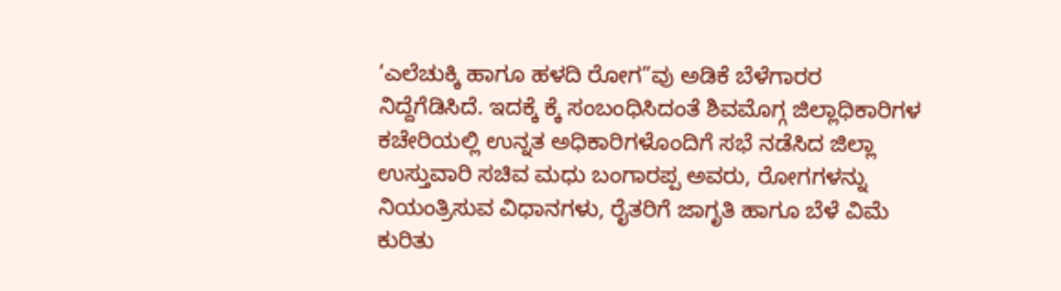‘ಎಲೆಚುಕ್ಕಿ ಹಾಗೂ ಹಳದಿ ರೋಗ”ವು ಅಡಿಕೆ ಬೆಳೆಗಾರರ ನಿದ್ದೆಗೆಡಿಸಿದೆ. ಇದಕ್ಕೆ ಕ್ಕೆ ಸಂಬಂಧಿಸಿದಂತೆ ಶಿವಮೊಗ್ಗ ಜಿಲ್ಲಾಧಿಕಾರಿಗಳ ಕಚೇರಿಯಲ್ಲಿ ಉನ್ನತ ಅಧಿಕಾರಿಗಳೊಂದಿಗೆ ಸಭೆ ನಡೆಸಿದ ಜಿಲ್ಲಾ ಉಸ್ತುವಾರಿ ಸಚಿವ ಮಧು ಬಂಗಾರಪ್ಪ ಅವರು, ರೋಗಗಳನ್ನು ನಿಯಂತ್ರಿಸುವ ವಿಧಾನಗಳು, ರೈತರಿಗೆ ಜಾಗೃತಿ ಹಾಗೂ ಬೆಳೆ ವಿಮೆ ಕುರಿತು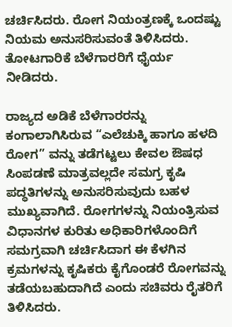ಚರ್ಚಿಸಿದರು. ರೋಗ ನಿಯಂತ್ರಣಕ್ಕೆ ಒಂದಷ್ಟು ನಿಯಮ ಅನುಸರಿಸುವಂತೆ ತಿಳಿಸಿದರು. ತೋಟಗಾರಿಕೆ ಬೆಳೆಗಾರರಿಗೆ ಧೈರ್ಯ ನೀಡಿದರು.

ರಾಜ್ಯದ ಅಡಿಕೆ ಬೆಳೆಗಾರರನ್ನು ಕಂಗಾಲಾಗಿಸಿರುವ “ಎಲೆಚುಕ್ಕಿ ಹಾಗೂ ಹಳದಿ ರೋಗ” ವನ್ನು ತಡೆಗಟ್ಟಲು ಕೇವಲ ಔಷಧ ಸಿಂಪಡಣೆ ಮಾತ್ರವಲ್ಲದೇ ಸಮಗ್ರ ಕೃಷಿ ಪದ್ಧತಿಗಳನ್ನು ಅನುಸರಿಸುವುದು ಬಹಳ ಮುಖ್ಯವಾಗಿದೆ. ರೋಗಗಳನ್ನು ನಿಯಂತ್ರಿಸುವ ವಿಧಾನಗಳ ಕುರಿತು ಅಧಿಕಾರಿಗಳೊಂದಿಗೆ ಸಮಗ್ರವಾಗಿ ಚರ್ಚಿಸಿದಾಗ ಈ ಕೆಳಗಿನ ಕ್ರಮಗಳನ್ನು ಕೃಷಿಕರು ಕೈಗೊಂಡರೆ ರೋಗವನ್ನು ತಡೆಯಬಹುದಾಗಿದೆ ಎಂದು ಸಚಿವರು ರೈತರಿಗೆ ತಿಳಿಸಿದರು.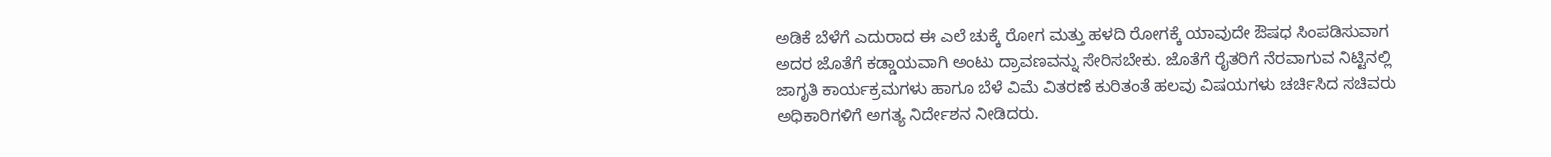ಅಡಿಕೆ ಬೆಳೆಗೆ ಎದುರಾದ ಈ ಎಲೆ ಚುಕ್ಕೆ ರೋಗ ಮತ್ತು ಹಳದಿ ರೋಗಕ್ಕೆ ಯಾವುದೇ ಔಷಧ ಸಿಂಪಡಿಸುವಾಗ ಅದರ ಜೊತೆಗೆ ಕಡ್ಡಾಯವಾಗಿ ಅಂಟು ದ್ರಾವಣವನ್ನು ಸೇರಿಸಬೇಕು. ಜೊತೆಗೆ ರೈತರಿಗೆ ನೆರವಾಗುವ ನಿಟ್ಟಿನಲ್ಲಿ ಜಾಗೃತಿ ಕಾರ್ಯಕ್ರಮಗಳು ಹಾಗೂ ಬೆಳೆ ವಿಮೆ ವಿತರಣೆ ಕುರಿತಂತೆ ಹಲವು ವಿಷಯಗಳು ಚರ್ಚಿಸಿದ ಸಚಿವರು ಅಧಿಕಾರಿಗಳಿಗೆ ಅಗತ್ಯ ನಿರ್ದೇಶನ ನೀಡಿದರು.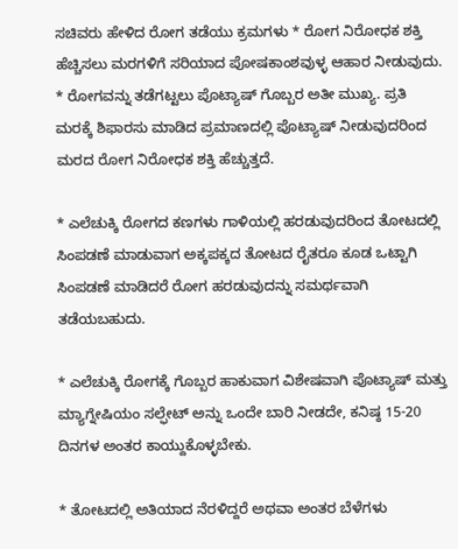ಸಚಿವರು ಹೇಳಿದ ರೋಗ ತಡೆಯು ಕ್ರಮಗಳು * ರೋಗ ನಿರೋಧಕ ಶಕ್ತಿ ಹೆಚ್ಚಿಸಲು ಮರಗಳಿಗೆ ಸರಿಯಾದ ಪೋಷಕಾಂಶವುಳ್ಳ ಆಹಾರ ನೀಡುವುದು. * ರೋಗವನ್ನು ತಡೆಗಟ್ಟಲು ಪೊಟ್ಯಾಷ್ ಗೊಬ್ಬರ ಅತೀ ಮುಖ್ಯ. ಪ್ರತಿ ಮರಕ್ಕೆ ಶಿಫಾರಸು ಮಾಡಿದ ಪ್ರಮಾಣದಲ್ಲಿ ಪೊಟ್ಯಾಷ್ ನೀಡುವುದರಿಂದ ಮರದ ರೋಗ ನಿರೋಧಕ ಶಕ್ತಿ ಹೆಚ್ಚುತ್ತದೆ.

* ಎಲೆಚುಕ್ಕಿ ರೋಗದ ಕಣಗಳು ಗಾಳಿಯಲ್ಲಿ ಹರಡುವುದರಿಂದ ತೋಟದಲ್ಲಿ ಸಿಂಪಡಣೆ ಮಾಡುವಾಗ ಅಕ್ಕಪಕ್ಕದ ತೋಟದ ರೈತರೂ ಕೂಡ ಒಟ್ಟಾಗಿ ಸಿಂಪಡಣೆ ಮಾಡಿದರೆ ರೋಗ ಹರಡುವುದನ್ನು ಸಮರ್ಥವಾಗಿ ತಡೆಯಬಹುದು.

* ಎಲೆಚುಕ್ಕಿ ರೋಗಕ್ಕೆ ಗೊಬ್ಬರ ಹಾಕುವಾಗ ವಿಶೇಷವಾಗಿ ಪೊಟ್ಯಾಷ್ ಮತ್ತು ಮ್ಯಾಗ್ನೇಷಿಯಂ ಸಲ್ಫೇಟ್ ಅನ್ನು ಒಂದೇ ಬಾರಿ ನೀಡದೇ, ಕನಿಷ್ಠ 15-20 ದಿನಗಳ ಅಂತರ ಕಾಯ್ದುಕೊಳ್ಳಬೇಕು.

* ತೋಟದಲ್ಲಿ ಅತಿಯಾದ ನೆರಳಿದ್ದರೆ ಅಥವಾ ಅಂತರ ಬೆಳೆಗಳು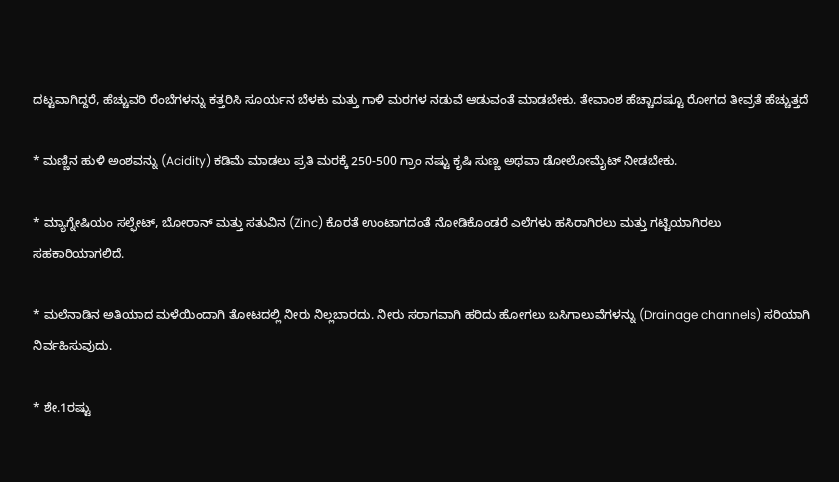ದಟ್ಟವಾಗಿದ್ದರೆ, ಹೆಚ್ಚುವರಿ ರೆಂಬೆಗಳನ್ನು ಕತ್ತರಿಸಿ ಸೂರ್ಯನ ಬೆಳಕು ಮತ್ತು ಗಾಳಿ ಮರಗಳ ನಡುವೆ ಆಡುವಂತೆ ಮಾಡಬೇಕು. ತೇವಾಂಶ ಹೆಚ್ಚಾದಷ್ಟೂ ರೋಗದ ತೀವ್ರತೆ ಹೆಚ್ಚುತ್ತದೆ

* ಮಣ್ಣಿನ ಹುಳಿ ಅಂಶವನ್ನು (Acidity) ಕಡಿಮೆ ಮಾಡಲು ಪ್ರತಿ ಮರಕ್ಕೆ 250-500 ಗ್ರಾಂ ನಷ್ಟು ಕೃಷಿ ಸುಣ್ಣ ಅಥವಾ ಡೋಲೋಮೈಟ್ ನೀಡಬೇಕು.

* ಮ್ಯಾಗ್ನೇಷಿಯಂ ಸಲ್ಫೇಟ್, ಬೋರಾನ್ ಮತ್ತು ಸತುವಿನ (Zinc) ಕೊರತೆ ಉಂಟಾಗದಂತೆ ನೋಡಿಕೊಂಡರೆ ಎಲೆಗಳು ಹಸಿರಾಗಿರಲು ಮತ್ತು ಗಟ್ಟಿಯಾಗಿರಲು ಸಹಕಾರಿಯಾಗಲಿದೆ.

* ಮಲೆನಾಡಿನ ಅತಿಯಾದ ಮಳೆಯಿಂದಾಗಿ ತೋಟದಲ್ಲಿ ನೀರು ನಿಲ್ಲಬಾರದು. ನೀರು ಸರಾಗವಾಗಿ ಹರಿದು ಹೋಗಲು ಬಸಿಗಾಲುವೆಗಳನ್ನು (Drainage channels) ಸರಿಯಾಗಿ ನಿರ್ವಹಿಸುವುದು.

* ಶೇ.1ರಷ್ಟು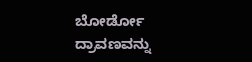ಬೋರ್ಡೋ ದ್ರಾವಣವನ್ನು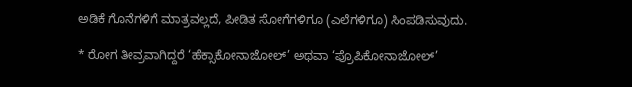ಅಡಿಕೆ ಗೊನೆಗಳಿಗೆ ಮಾತ್ರವಲ್ಲದೆ, ಪೀಡಿತ ಸೋಗೆಗಳಿಗೂ (ಎಲೆಗಳಿಗೂ) ಸಿಂಪಡಿಸುವುದು.

* ರೋಗ ತೀವ್ರವಾಗಿದ್ದರೆ ‘ಹೆಕ್ಸಾಕೋನಾಜೋಲ್’ ಅಥವಾ ‘ಪ್ರೊಪಿಕೋನಾಜೋಲ್’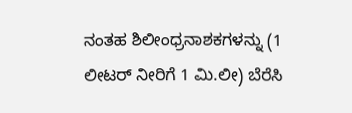ನಂತಹ ಶಿಲೀಂಧ್ರನಾಶಕಗಳನ್ನು (1 ಲೀಟರ್ ನೀರಿಗೆ 1 ಮಿ.ಲೀ) ಬೆರೆಸಿ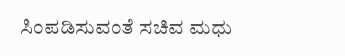ಸಿಂಪಡಿಸುವಂತೆ ಸಚಿವ ಮಧು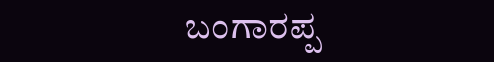ಬಂಗಾರಪ್ಪ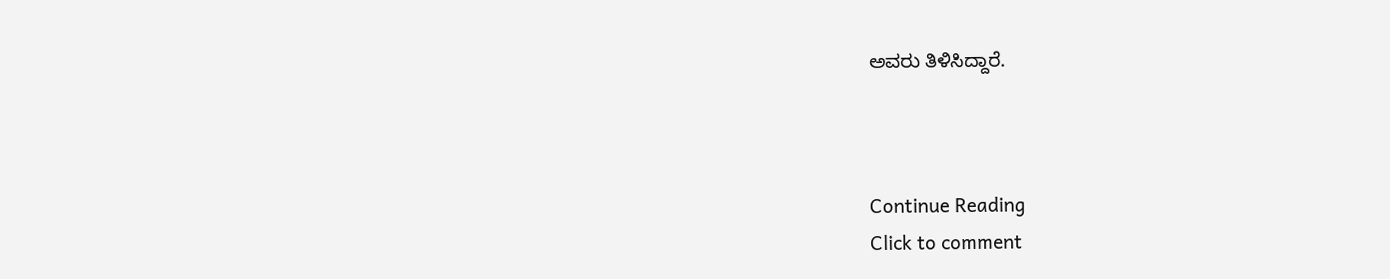ಅವರು ತಿಳಿಸಿದ್ದಾರೆ.



Continue Reading
Click to comment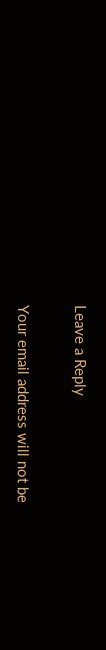Leave a Reply

Your email address will not be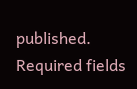published. Required fields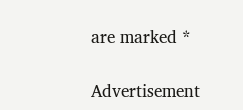are marked *

Advertisement